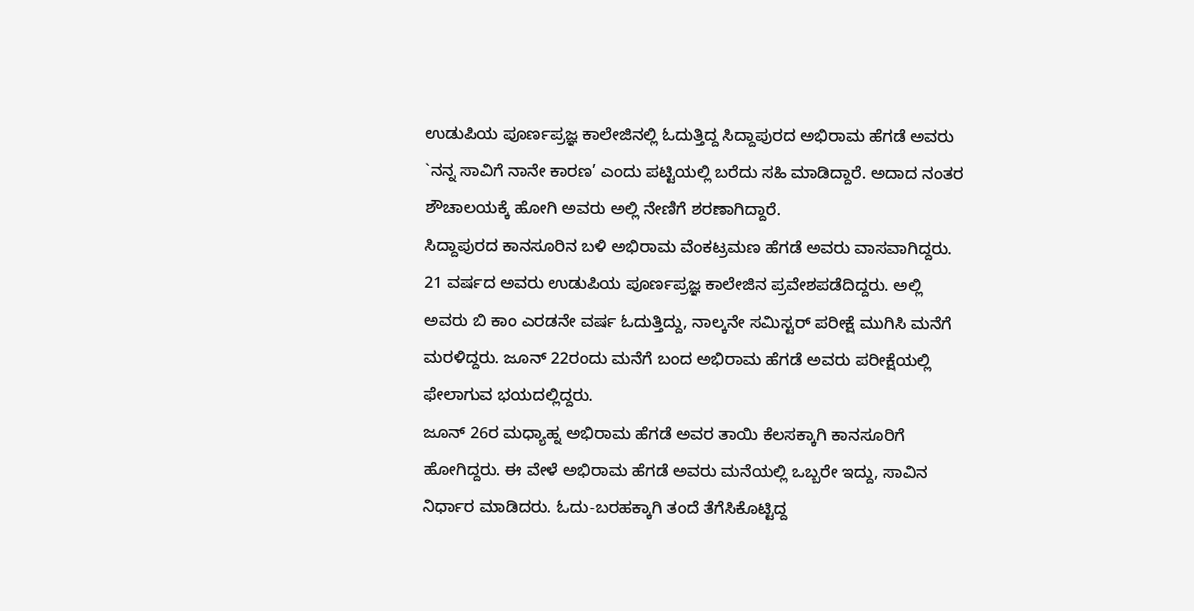ಉಡುಪಿಯ ಪೂರ್ಣಪ್ರಜ್ಞ ಕಾಲೇಜಿನಲ್ಲಿ ಓದುತ್ತಿದ್ದ ಸಿದ್ದಾಪುರದ ಅಭಿರಾಮ ಹೆಗಡೆ ಅವರು `ನನ್ನ ಸಾವಿಗೆ ನಾನೇ ಕಾರಣ’ ಎಂದು ಪಟ್ಟಿಯಲ್ಲಿ ಬರೆದು ಸಹಿ ಮಾಡಿದ್ದಾರೆ. ಅದಾದ ನಂತರ ಶೌಚಾಲಯಕ್ಕೆ ಹೋಗಿ ಅವರು ಅಲ್ಲಿ ನೇಣಿಗೆ ಶರಣಾಗಿದ್ದಾರೆ.
ಸಿದ್ದಾಪುರದ ಕಾನಸೂರಿನ ಬಳಿ ಅಭಿರಾಮ ವೆಂಕಟ್ರಮಣ ಹೆಗಡೆ ಅವರು ವಾಸವಾಗಿದ್ದರು. 21 ವರ್ಷದ ಅವರು ಉಡುಪಿಯ ಪೂರ್ಣಪ್ರಜ್ಞ ಕಾಲೇಜಿನ ಪ್ರವೇಶಪಡೆದಿದ್ದರು. ಅಲ್ಲಿ ಅವರು ಬಿ ಕಾಂ ಎರಡನೇ ವರ್ಷ ಓದುತ್ತಿದ್ದು, ನಾಲ್ಕನೇ ಸಮಿಸ್ಟರ್ ಪರೀಕ್ಷೆ ಮುಗಿಸಿ ಮನೆಗೆ ಮರಳಿದ್ದರು. ಜೂನ್ 22ರಂದು ಮನೆಗೆ ಬಂದ ಅಭಿರಾಮ ಹೆಗಡೆ ಅವರು ಪರೀಕ್ಷೆಯಲ್ಲಿ ಫೇಲಾಗುವ ಭಯದಲ್ಲಿದ್ದರು.
ಜೂನ್ 26ರ ಮಧ್ಯಾಹ್ನ ಅಭಿರಾಮ ಹೆಗಡೆ ಅವರ ತಾಯಿ ಕೆಲಸಕ್ಕಾಗಿ ಕಾನಸೂರಿಗೆ ಹೋಗಿದ್ದರು. ಈ ವೇಳೆ ಅಭಿರಾಮ ಹೆಗಡೆ ಅವರು ಮನೆಯಲ್ಲಿ ಒಬ್ಬರೇ ಇದ್ದು, ಸಾವಿನ ನಿರ್ಧಾರ ಮಾಡಿದರು. ಓದು-ಬರಹಕ್ಕಾಗಿ ತಂದೆ ತೆಗೆಸಿಕೊಟ್ಟಿದ್ದ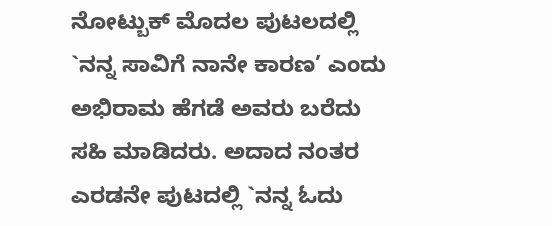ನೋಟ್ಬುಕ್ ಮೊದಲ ಪುಟಲದಲ್ಲಿ `ನನ್ನ ಸಾವಿಗೆ ನಾನೇ ಕಾರಣ’ ಎಂದು ಅಭಿರಾಮ ಹೆಗಡೆ ಅವರು ಬರೆದು ಸಹಿ ಮಾಡಿದರು. ಅದಾದ ನಂತರ ಎರಡನೇ ಪುಟದಲ್ಲಿ `ನನ್ನ ಓದು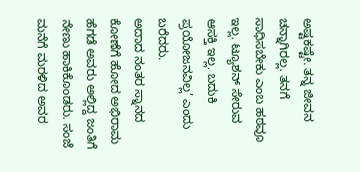ಅಷ್ಟಕಷ್ಟೇ. ತನ್ನ ಜೀವನ ಚನ್ನಾಗಿರಲ್ಲ. ತನಗೆ ಸಾಧಿಸಬೇಕು ಎಂಬ ಹಠವೂ ಇಲ್ಲ. ಟ್ಯೂಶನ್ ಸೇರುವ ಆಸಕ್ತಿ ಇಲ್ಲ. ಬದುಕಿ ಪ್ರಯೋಜನವಿಲ್ಲ’ ಎಂದು ಬರೆದರು.
ಅದಾದ ನಂತರ ಸ್ನಾನದ ಕೋಣೆಗೆ ಹೋದ ಅಭಿರಾಮ ಹೆಗಡೆ ಅವರು ಅಲ್ಲಿದ್ದ ಜಂತಿಗೆ ನೇಣು ಹಾಕಿಕೊಂಡರು. ಸಂಜೆ ಮನೆಗೆ ಮರಳಿದ ಅವರ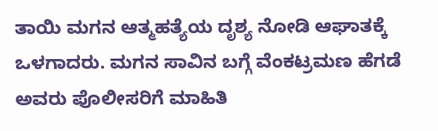ತಾಯಿ ಮಗನ ಆತ್ಮಹತ್ಯೆಯ ದೃಶ್ಯ ನೋಡಿ ಆಘಾತಕ್ಕೆ ಒಳಗಾದರು. ಮಗನ ಸಾವಿನ ಬಗ್ಗೆ ವೆಂಕಟ್ರಮಣ ಹೆಗಡೆ ಅವರು ಪೊಲೀಸರಿಗೆ ಮಾಹಿತಿ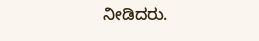ನೀಡಿದರು.